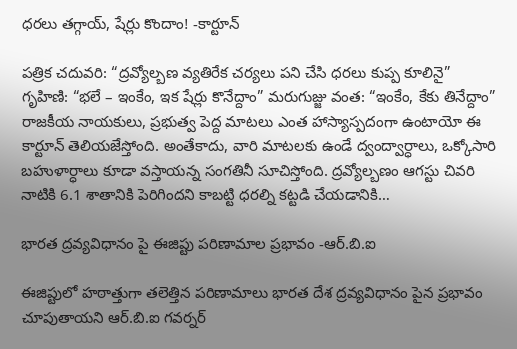ధరలు తగ్గాయ్, షేర్లు కొందాం! -కార్టూన్

పత్రిక చదువరి: “ద్రవ్యోల్బణ వ్యతిరేక చర్యలు పని చేసి ధరలు కుప్ప కూలినై” గృహిణి: “భలే – ఇంకేం, ఇక షేర్లు కొనేద్దాం” మరుగుజ్జు వంత: “ఇంకేం, కేకు తినేద్దాం” రాజకీయ నాయకులు, ప్రభుత్వ పెద్ద మాటలు ఎంత హాస్యాస్పదంగా ఉంటాయో ఈ కార్టూన్ తెలియజేస్తోంది. అంతేకాదు, వారి మాటలకు ఉండే ద్వంద్వార్ధాలు, ఒక్కోసారి బహుళార్ధాలు కూడా వస్తాయన్న సంగతినీ సూచిస్తోంది. ద్రవ్యోల్బణం ఆగస్టు చివరి నాటికి 6.1 శాతానికి పెరిగిందని కాబట్టి ధరల్ని కట్టడి చేయడానికి…

భారత ద్రవ్యవిధానం పై ఈజిప్టు పరిణామాల ప్రభావం -ఆర్.బి.ఐ

ఈజిప్టులో హఠాత్తుగా తలెత్తిన పరిణామాలు భారత దేశ ద్రవ్యవిధానం పైన ప్రభావం చూపుతాయని ఆర్.బి.ఐ గవర్నర్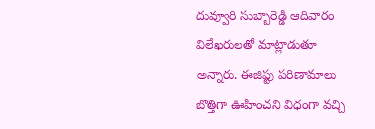దువ్వూరి సుబ్బారెడ్డి ఆదివారం విలేఖరులతో మాట్లాడుతూ అన్నారు. ఈజిప్టు పరిణామాలు బొత్తిగా ఊహించని విధంగా వచ్చి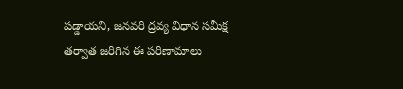పడ్డాయని, జనవరి ద్రవ్య విధాన సమీక్ష తర్వాత జరిగిన ఈ పరిణామాలు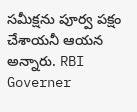సమీక్షను పూర్వ పక్షం చేశాయనీ ఆయన అన్నారు. RBI Governer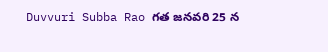Duvvuri Subba Rao గత జనవరి 25 న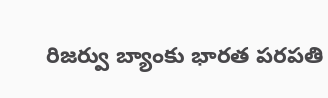రిజర్వు బ్యాంకు భారత పరపతి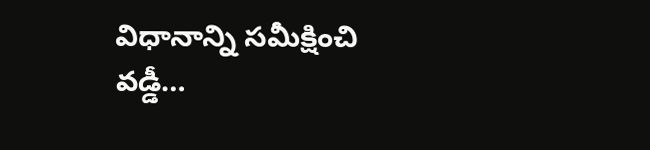విధానాన్ని సమీక్షించి వడ్డీ…